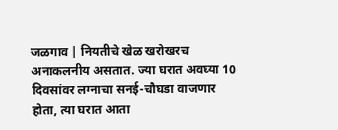जळगाव | नियतीचे खेळ खरोखरच अनाकलनीय असतात. ज्या घरात अवघ्या 10 दिवसांवर लग्नाचा सनई-चौघडा वाजणार होता, त्या घरात आता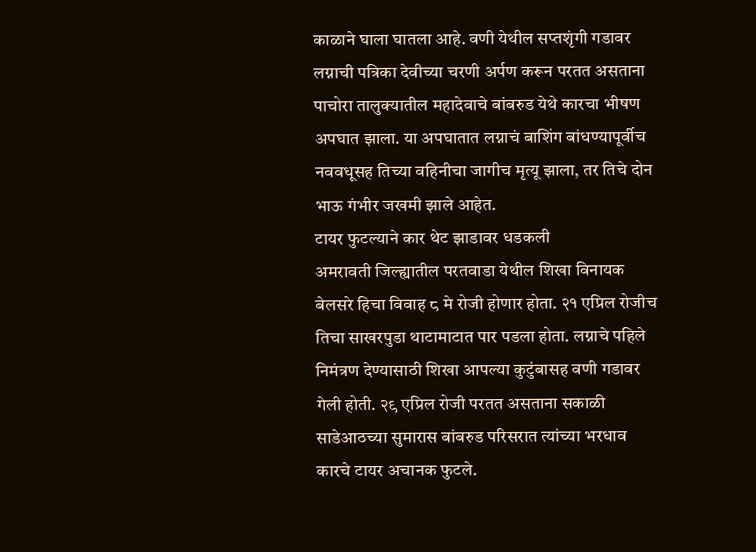काळाने घाला घातला आहे. वणी येथील सप्तशृंगी गडावर लग्नाची पत्रिका देवीच्या चरणी अर्पण करून परतत असताना पाचोरा तालुक्यातील महादेवाचे बांबरुड येथे कारचा भीषण अपघात झाला. या अपघातात लग्नाचं बाशिंग बांधण्यापूर्वीच नववधूसह तिच्या वहिनीचा जागीच मृत्यू झाला, तर तिचे दोन भाऊ गंभीर जखमी झाले आहेत.
टायर फुटल्याने कार थेट झाडावर धडकली
अमरावती जिल्ह्यातील परतवाडा येथील शिखा विनायक बेलसरे हिचा विवाह ८ मे रोजी होणार होता. २१ एप्रिल रोजीच तिचा साखरपुडा थाटामाटात पार पडला होता. लग्नाचे पहिले निमंत्रण देण्यासाठी शिखा आपल्या कुटुंबासह वणी गडावर गेली होती. २९ एप्रिल रोजी परतत असताना सकाळी साडेआठच्या सुमारास बांबरुड परिसरात त्यांच्या भरधाव कारचे टायर अचानक फुटले.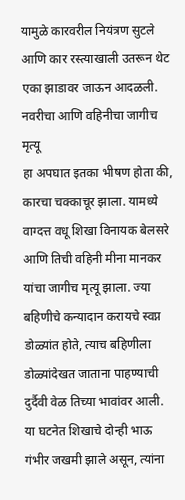यामुळे कारवरील नियंत्रण सुटले आणि कार रस्त्याखाली उतरून थेट एका झाडावर जाऊन आदळली.
नवरीचा आणि वहिनीचा जागीच मृत्यू
हा अपघात इतका भीषण होता की, कारचा चक्काचूर झाला. यामध्ये वाग्दत्त वधू शिखा विनायक बेलसरे आणि तिची वहिनी मीना मानकर यांचा जागीच मृत्यू झाला. ज्या बहिणीचे कन्यादान करायचे स्वप्न डोळ्यांत होते, त्याच बहिणीला डोळ्यांदेखत जाताना पाहण्याची दुर्दैवी वेळ तिच्या भावांवर आली. या घटनेत शिखाचे दोन्ही भाऊ गंभीर जखमी झाले असून, त्यांना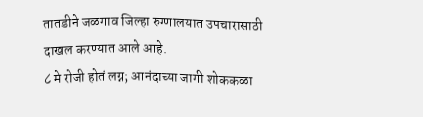तातडीने जळगाव जिल्हा रुग्णालयात उपचारासाठी दाखल करण्यात आले आहे.
८ मे रोजी होतं लग्न; आनंदाच्या जागी शोककळा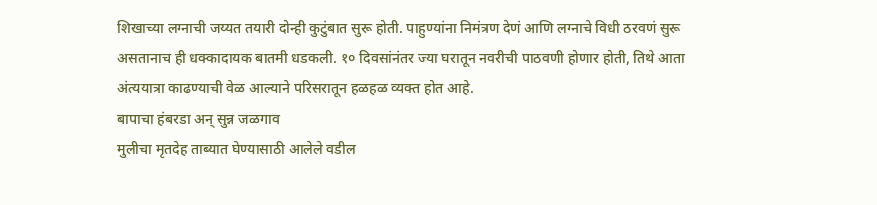शिखाच्या लग्नाची जय्यत तयारी दोन्ही कुटुंबात सुरू होती. पाहुण्यांना निमंत्रण देणं आणि लग्नाचे विधी ठरवणं सुरू असतानाच ही धक्कादायक बातमी धडकली. १० दिवसांनंतर ज्या घरातून नवरीची पाठवणी होणार होती, तिथे आता अंत्ययात्रा काढण्याची वेळ आल्याने परिसरातून हळहळ व्यक्त होत आहे.
बापाचा हंबरडा अन् सुन्न जळगाव
मुलीचा मृतदेह ताब्यात घेण्यासाठी आलेले वडील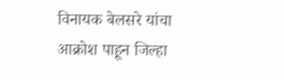विनायक बेलसरे यांचा आक्रोश पाहून जिल्हा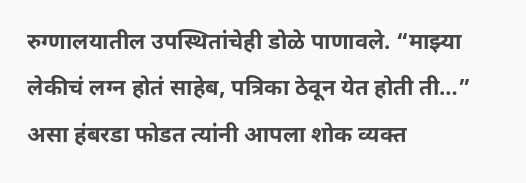रुग्णालयातील उपस्थितांचेही डोळे पाणावले. “माझ्या लेकीचं लग्न होतं साहेब, पत्रिका ठेवून येत होती ती…” असा हंबरडा फोडत त्यांनी आपला शोक व्यक्त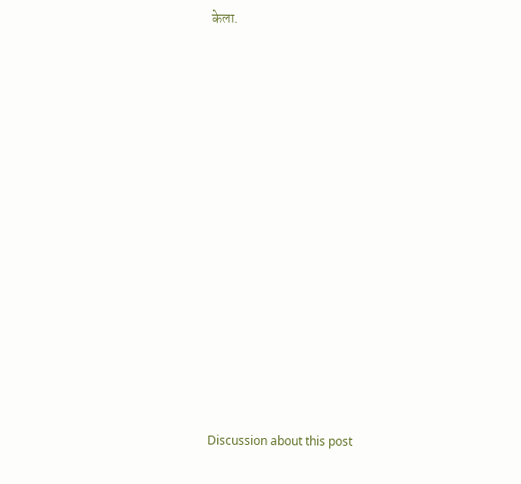केला.















Discussion about this post